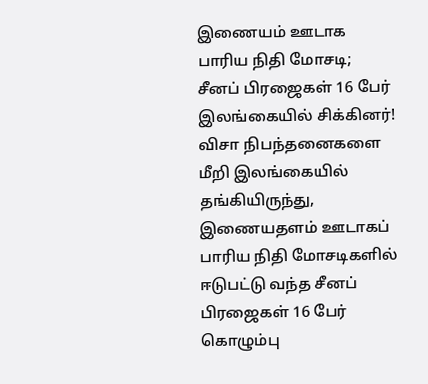இணையம் ஊடாக பாரிய நிதி மோசடி; சீனப் பிரஜைகள் 16 பேர் இலங்கையில் சிக்கினர்! விசா நிபந்தனைகளை மீறி இலங்கையில் தங்கியிருந்து, இணையதளம் ஊடாகப் பாரிய நிதி மோசடிகளில் ஈடுபட்டு வந்த சீனப் பிரஜைகள் 16 பேர் கொழும்பு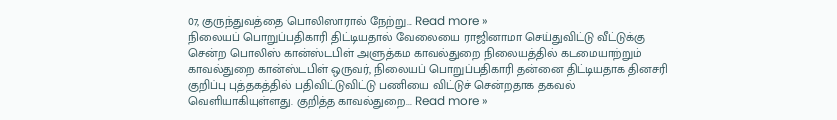07, குருந்துவத்தை பொலிஸாரால் நேற்று... Read more »
நிலையப் பொறுப்பதிகாரி திட்டியதால் வேலையை ராஜினாமா செய்துவிட்டு வீட்டுக்கு சென்ற பொலிஸ் கான்ஸ்டபிள் அளுத்கம காவல்துறை நிலையத்தில் கடமையாற்றும் காவல்துறை கான்ஸ்டபிள் ஒருவர், நிலையப் பொறுப்பதிகாரி தன்னை திட்டியதாக தினசரி குறிப்பு புத்தகத்தில் பதிவிட்டுவிட்டு பணியை விட்டுச் சென்றதாக தகவல் வெளியாகியுள்ளது. குறித்த காவல்துறை... Read more »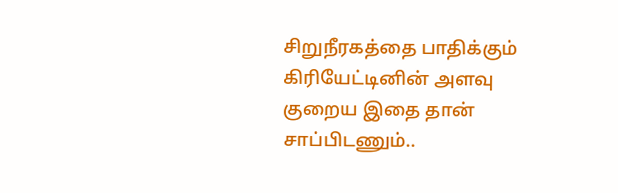சிறுநீரகத்தை பாதிக்கும் கிரியேட்டினின் அளவு குறைய இதை தான் சாப்பிடணும்..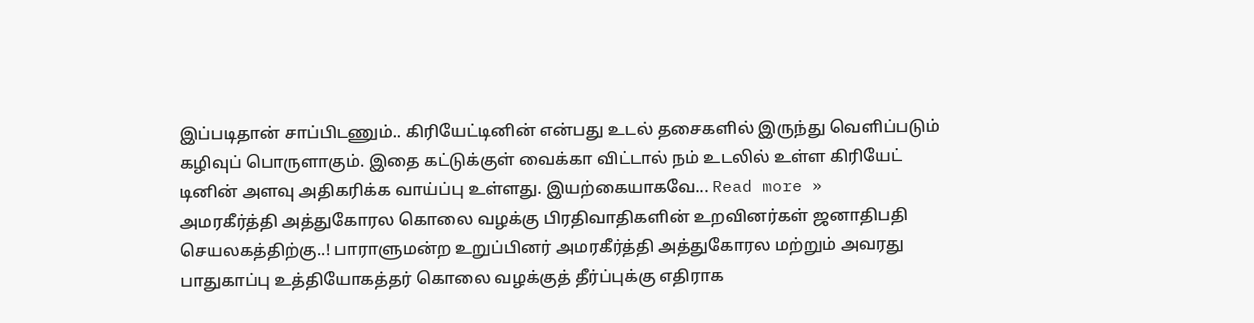இப்படிதான் சாப்பிடணும்.. கிரியேட்டினின் என்பது உடல் தசைகளில் இருந்து வெளிப்படும் கழிவுப் பொருளாகும். இதை கட்டுக்குள் வைக்கா விட்டால் நம் உடலில் உள்ள கிரியேட் டினின் அளவு அதிகரிக்க வாய்ப்பு உள்ளது. இயற்கையாகவே... Read more »
அமரகீர்த்தி அத்துகோரல கொலை வழக்கு பிரதிவாதிகளின் உறவினர்கள் ஜனாதிபதி செயலகத்திற்கு..! பாராளுமன்ற உறுப்பினர் அமரகீர்த்தி அத்துகோரல மற்றும் அவரது பாதுகாப்பு உத்தியோகத்தர் கொலை வழக்குத் தீர்ப்புக்கு எதிராக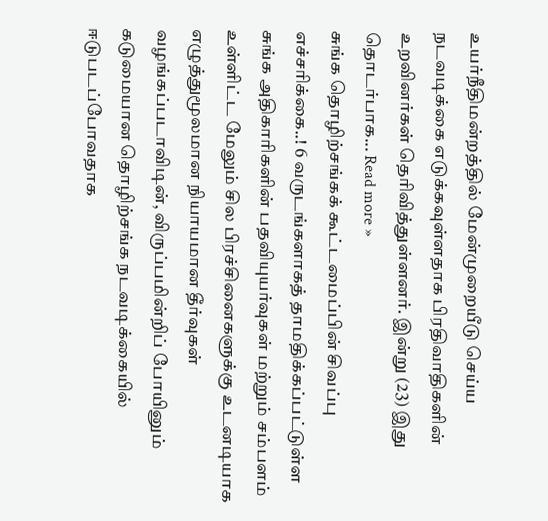உயர்நீதிமன்றத்தில் மேன்முறையீடு செய்ய நடவடிக்கை எடுக்கவுள்ளதாக பிரதிவாதிகளின் உறவினர்கள் தெரிவித்துள்ளனர். இன்று (23) இது தொடர்பாக... Read more »
சுங்க தொழிற்சங்கக் கூட்டமைப்பின் சிவப்பு எச்சரிக்கை..! 6 வருடங்களாகத் தாமதிக்கப்பட்டுள்ள சுங்க அதிகாரிகளின் பதவியுயர்வுகள் மற்றும் சம்பளம் உள்ளிட்ட மேலும் சில பிரச்சினைகளுக்கு உடனடியாக எழுத்துமூலமான நியாயமான தீர்வுகள் வழங்கப்படாவிடின், விருப்பமின்றிப் போயினும் கடுமையான தொழிற்சங்க நடவடிக்கையில் ஈடுபடப்போவதாக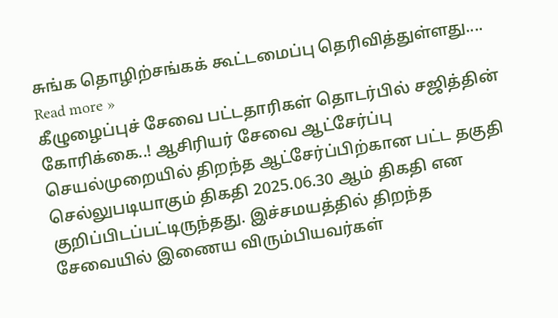சுங்க தொழிற்சங்கக் கூட்டமைப்பு தெரிவித்துள்ளது.... Read more »
கீழுழைப்புச் சேவை பட்டதாரிகள் தொடர்பில் சஜித்தின் கோரிக்கை..! ஆசிரியர் சேவை ஆட்சேர்ப்பு செயல்முறையில் திறந்த ஆட்சேர்ப்பிற்கான பட்ட தகுதி செல்லுபடியாகும் திகதி 2025.06.30 ஆம் திகதி என குறிப்பிடப்பட்டிருந்தது. இச்சமயத்தில் திறந்த சேவையில் இணைய விரும்பியவர்கள்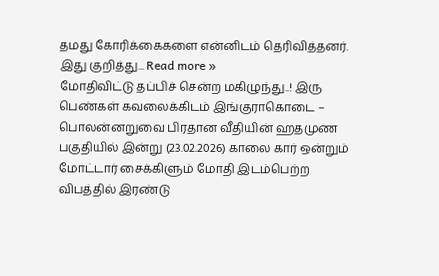தமது கோரிக்கைகளை என்னிடம் தெரிவித்தனர். இது குறித்து... Read more »
மோதிவிட்டு தப்பிச் சென்ற மகிழுந்து..! இரு பெண்கள் கவலைக்கிடம் இங்குராகொடை – பொலன்னறுவை பிரதான வீதியின் ஹதமுண பகுதியில் இன்று (23.02.2026) காலை கார் ஒன்றும் மோட்டார் சைக்கிளும் மோதி இடம்பெற்ற விபத்தில் இரண்டு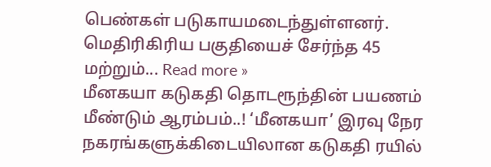பெண்கள் படுகாயமடைந்துள்ளனர். மெதிரிகிரிய பகுதியைச் சேர்ந்த 45 மற்றும்... Read more »
மீனகயா கடுகதி தொடரூந்தின் பயணம் மீண்டும் ஆரம்பம்..! ‘மீனகயா’ இரவு நேர நகரங்களுக்கிடையிலான கடுகதி ரயில்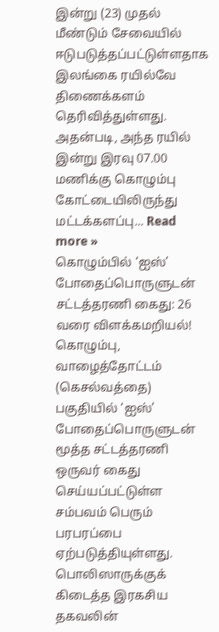இன்று (23) முதல் மீண்டும் சேவையில் ஈடுபடுத்தப்பட்டுள்ளதாக இலங்கை ரயில்வே திணைக்களம் தெரிவித்துள்ளது. அதன்படி, அந்த ரயில் இன்று இரவு 07.00 மணிக்கு கொழும்பு கோட்டையிலிருந்து மட்டக்களப்பு... Read more »
கொழும்பில் ‘ஐஸ்’ போதைப்பொருளுடன் சட்டத்தரணி கைது: 26 வரை விளக்கமறியல்! கொழும்பு, வாழைத்தோட்டம் (கெசல்வத்தை) பகுதியில் ‘ஐஸ்’ போதைப்பொருளுடன் மூத்த சட்டத்தரணி ஒருவர் கைது செய்யப்பட்டுள்ள சம்பவம் பெரும் பரபரப்பை ஏற்படுத்தியுள்ளது. பொலிஸாருக்குக் கிடைத்த இரகசிய தகவலின்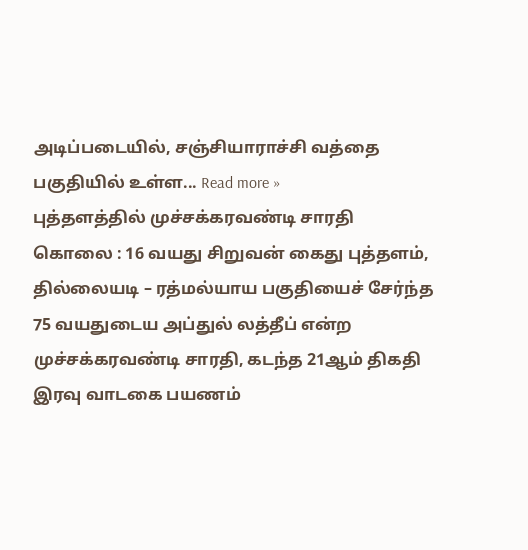அடிப்படையில், சஞ்சியாராச்சி வத்தை பகுதியில் உள்ள... Read more »
புத்தளத்தில் முச்சக்கரவண்டி சாரதி கொலை : 16 வயது சிறுவன் கைது புத்தளம், தில்லையடி – ரத்மல்யாய பகுதியைச் சேர்ந்த 75 வயதுடைய அப்துல் லத்தீப் என்ற முச்சக்கரவண்டி சாரதி, கடந்த 21ஆம் திகதி இரவு வாடகை பயணம்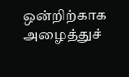ஒன்றிற்காக அழைத்துச்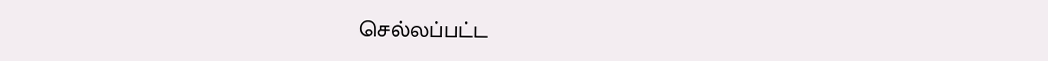செல்லப்பட்ட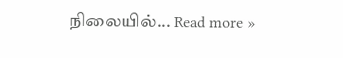நிலையில்... Read more »